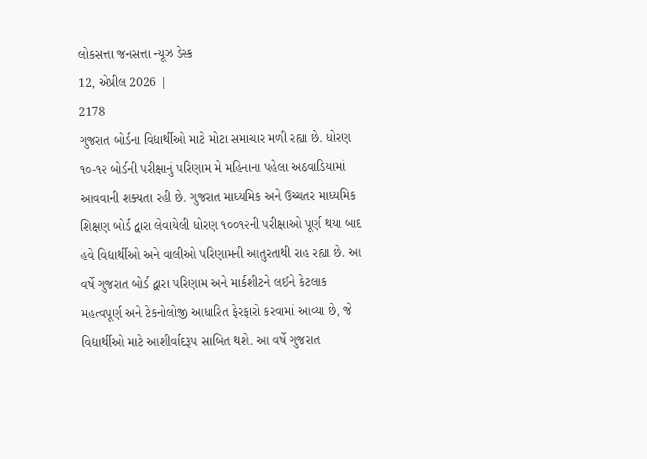લોકસત્તા જનસત્તા ન્યૂઝ ડેસ્ક
12, એપ્રીલ 2026 |
2178
ગુજરાત બોર્ડના વિદ્યાર્થીઓ માટે મોટા સમાચાર મળી રહ્યા છે. ધોરણ ૧૦-૧૨ બોર્ડની પરીક્ષાનું પરિણામ મે મહિનાના પહેલા અઠવાડિયામાં આવવાની શક્યતા રહી છે. ગુજરાત માધ્યમિક અને ઉચ્ચતર માધ્યમિક શિક્ષણ બોર્ડ દ્વારા લેવાયેલી ધોરણ ૧૦૦૧૨ની પરીક્ષાઓ પૂર્ણ થયા બાદ હવે વિદ્યાર્થીઓ અને વાલીઓ પરિણામની આતુરતાથી રાહ રહ્યા છે. આ વર્ષે ગુજરાત બોર્ડ દ્વારા પરિણામ અને માર્કશીટને લઈને કેટલાક મહત્વપૂર્ણ અને ટેકનોલોજી આધારિત ફેરફારો કરવામાં આવ્યા છે, જે વિદ્યાર્થીઓ માટે આશીર્વાદરૂપ સાબિત થશે. આ વર્ષે ગુજરાત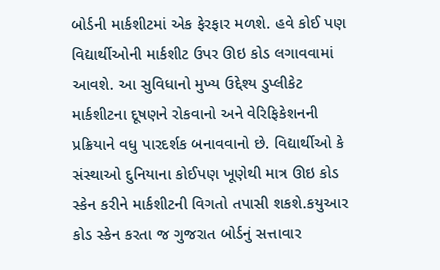બોર્ડની માર્કશીટમાં એક ફેરફાર મળશે. હવે કોઈ પણ વિદ્યાર્થીઓની માર્કશીટ ઉપર ઊઇ કોડ લગાવવામાં આવશે. આ સુવિધાનો મુખ્ય ઉદ્દેશ્ય ડુપ્લીકેટ માર્કશીટના દૂષણને રોકવાનો અને વેરિફિકેશનની પ્રક્રિયાને વધુ પારદર્શક બનાવવાનો છે. વિદ્યાર્થીઓ કે સંસ્થાઓ દુનિયાના કોઈપણ ખૂણેથી માત્ર ઊઇ કોડ સ્કેન કરીને માર્કશીટની વિગતો તપાસી શકશે.કયુઆર કોડ સ્કેન કરતા જ ગુજરાત બોર્ડનું સત્તાવાર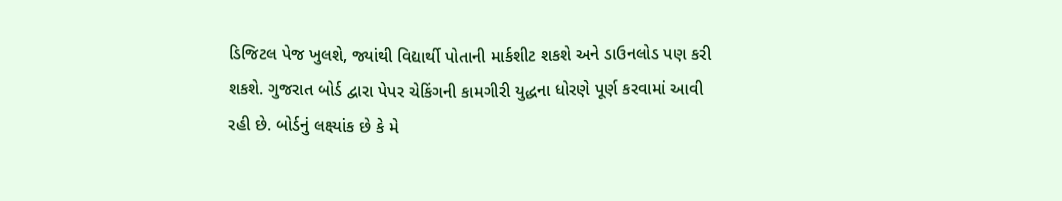ડિજિટલ પેજ ખુલશે, જ્યાંથી વિદ્યાર્થી પોતાની માર્કશીટ શકશે અને ડાઉનલોડ પણ કરી શકશે. ગુજરાત બોર્ડ દ્વારા પેપર ચેકિંગની કામગીરી યુદ્ધના ધોરણે પૂર્ણ કરવામાં આવી રહી છે. બોર્ડનું લક્ષ્યાંક છે કે મે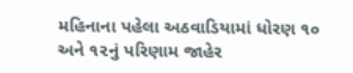મહિનાના પહેલા અઠવાડિયામાં ધોરણ ૧૦ અને ૧૨નું પરિણામ જાહેર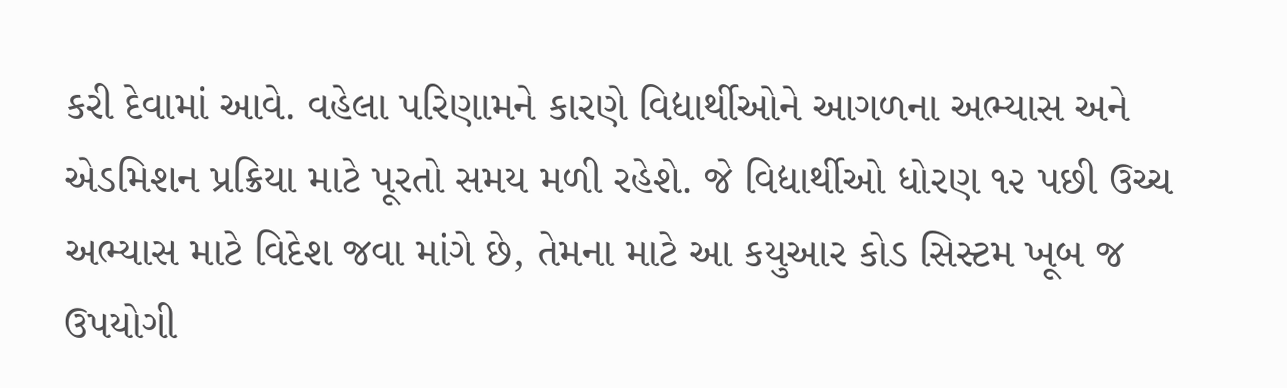કરી દેવામાં આવે. વહેલા પરિણામને કારણે વિદ્યાર્થીઓને આગળના અભ્યાસ અને એડમિશન પ્રક્રિયા માટે પૂરતો સમય મળી રહેશે. જે વિદ્યાર્થીઓ ધોરણ ૧૨ પછી ઉચ્ચ અભ્યાસ માટે વિદેશ જવા માંગે છે, તેમના માટે આ કયુઆર કોડ સિસ્ટમ ખૂબ જ ઉપયોગી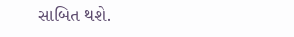સાબિત થશે.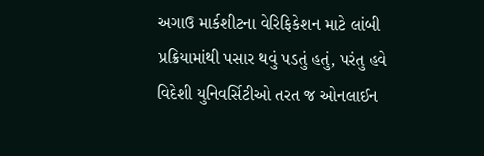અગાઉ માર્કશીટના વેરિફિકેશન માટે લાંબી પ્રક્રિયામાંથી પસાર થવું પડતું હતું, પરંતુ હવે વિદેશી યુનિવર્સિટીઓ તરત જ ઓનલાઈન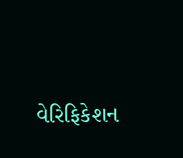વેરિફિકેશન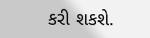કરી શકશે.